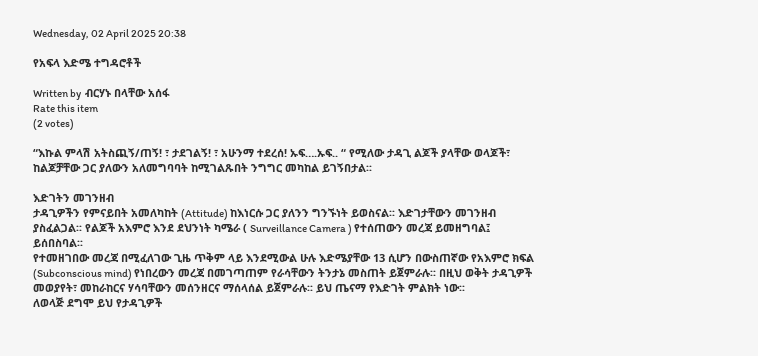Wednesday, 02 April 2025 20:38

የአፍላ እድሜ ተግዳሮቶች

Written by  ብርሃኑ በላቸው አሰፋ
Rate this item
(2 votes)

“እኩል ምላሽ አትስጪኝ/ጠኝ! ፣ ታደገልኝ! ፣ አሁንማ ተደረሰ! ኡፍ….ኡፍ.. “ የሚለው ታዳጊ ልጆች ያላቸው ወላጆች፣ ከልጆቻቸው ጋር ያለውን አለመግባባት ከሚገልጹበት ንግግር መካከል ይገኝበታል፡፡

እድገትን መገንዘብ
ታዳጊዎችን የምናይበት አመለካከት (Attitude) ከእነርሱ ጋር ያለንን ግንኙነት ይወስናል፡፡ እድገታቸውን መገንዘብ ያስፈልጋል፡፡ የልጆች አእምሮ እንደ ደህንነት ካሜራ ( Surveillance Camera ) የተሰጠውን መረጃ ይመዘግባል፤ ይሰበስባል፡፡
የተመዘገበው መረጃ በሚፈለገው ጊዜ ጥቅም ላይ እንደሚውል ሁሉ እድሜያቸው 13 ሲሆን በውስጠኛው የአእምሮ ክፍል (Subconscious mind) የነበረውን መረጃ በመገጣጠም የራሳቸውን ትንታኔ መስጠት ይጀምራሉ፡፡ በዚህ ወቅት ታዳጊዎች መወያየት፣ መከራከርና ሃሳባቸውን መሰንዘርና ማሰላሰል ይጀምራሉ፡፡ ይህ ጤናማ የእድገት ምልክት ነው፡፡
ለወላጅ ደግሞ ይህ የታዳጊዎች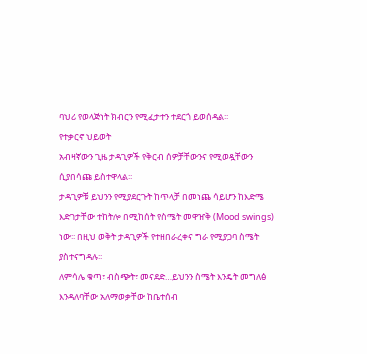ባህሪ የወላጅነት ክብርን የሚፈታተን ተደርጎ ይወሰዳል፡፡
የተቃርኖ ህይወት
አብዛኛውን ጊዜ ታዳጊዎች የቅርብ ሰዎቻቸውንና የሚወዷቸውን ሲያበሳጩ ይስተዋላል፡፡
ታዳጊዎቹ ይህንን የሚያደርጉት ከጥላቻ በመነጨ ሳይሆን ከእድሜ እድገታቸው ተከትሎ በሚከሰት የስሜት መዋዠቅ (Mood swings) ነው፡፡ በዚህ ወቅት ታዳጊዎች የተዘበራረቀና ግራ የሚያጋባ ስሜት ያስተናግዳሉ፡፡
ለምሳሌ ቁጣ፣ ብስጭት፣ መናደድ…ይህንን ስሜት እንዴት መግለፅ እንዳለባቸው አለማወቃቸው ከቤተሰብ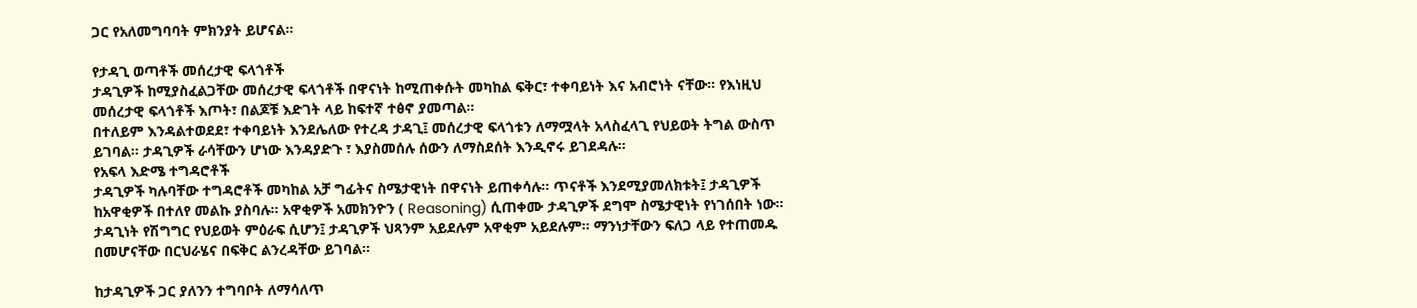ጋር የአለመግባባት ምክንያት ይሆናል፡፡

የታዳጊ ወጣቶች መሰረታዊ ፍላጎቶች
ታዳጊዎች ከሚያስፈልጋቸው መሰረታዊ ፍላጎቶች በዋናነት ከሚጠቀሱት መካከል ፍቅር፣ ተቀባይነት እና አብሮነት ናቸው፡፡ የእነዚህ መሰረታዊ ፍላጎቶች እጦት፣ በልጆቹ እድገት ላይ ከፍተኛ ተፅኖ ያመጣል፡፡
በተለይም እንዳልተወደደ፣ ተቀባይነት እንደሌለው የተረዳ ታዳጊ፤ መሰረታዊ ፍላጎቱን ለማሟላት አላስፈላጊ የህይወት ትግል ውስጥ ይገባል፡፡ ታዳጊዎች ራሳቸውን ሆነው እንዳያድጉ ፣ እያስመሰሉ ሰውን ለማስደሰት እንዲኖሩ ይገደዳሉ፡፡
የአፍላ እድሜ ተግዳሮቶች
ታዳጊዎች ካሉባቸው ተግዳሮቶች መካከል አቻ ግፊትና ስሜታዊነት በዋናነት ይጠቀሳሉ፡፡ ጥናቶች እንደሚያመለክቱት፤ ታዳጊዎች ከአዋቂዎች በተለየ መልኩ ያስባሉ፡፡ አዋቂዎች አመክንዮን ( Reasoning) ሲጠቀሙ ታዳጊዎች ደግሞ ስሜታዊነት የነገሰበት ነው፡፡ ታዳጊነት የሽግግር የህይወት ምዕራፍ ሲሆን፤ ታዳጊዎች ህጻንም አይደሉም አዋቂም አይደሉም፡፡ ማንነታቸውን ፍለጋ ላይ የተጠመዱ በመሆናቸው በርህራሄና በፍቅር ልንረዳቸው ይገባል፡፡

ከታዳጊዎች ጋር ያለንን ተግባቦት ለማሳለጥ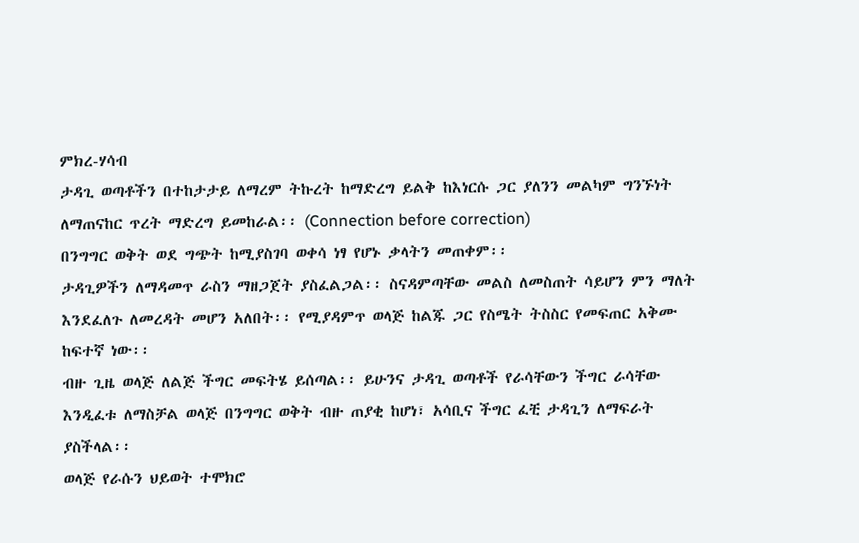ምክረ-ሃሳብ
ታዳጊ ወጣቶችን በተከታታይ ለማረም ትኩረት ከማድረግ ይልቅ ከእነርሱ ጋር ያለንን መልካም ግንኙነት ለማጠናከር ጥረት ማድረግ ይመከራል፡፡ (Connection before correction)
በንግግር ወቅት ወደ ግጭት ከሚያስገባ ወቀሳ ነፃ የሆኑ ቃላትን መጠቀም፡፡
ታዳጊዎችን ለማዳመጥ ራስን ማዘጋጀት ያስፈልጋል፡፡ ስናዳምጣቸው መልስ ለመስጠት ሳይሆን ምን ማለት እንደፈለጉ ለመረዳት መሆን አለበት፡፡ የሚያዳምጥ ወላጅ ከልጁ ጋር የስሜት ትስስር የመፍጠር አቅሙ ከፍተኛ ነው፡፡
ብዙ ጊዜ ወላጅ ለልጅ ችግር መፍትሄ ይሰጣል፡፡ ይሁንና ታዳጊ ወጣቶች የራሳቸውን ችግር ራሳቸው እንዲፈቱ ለማስቻል ወላጅ በንግግር ወቅት ብዙ ጠያቂ ከሆነ፣ አሳቢና ችግር ፈቺ ታዳጊን ለማፍራት ያስችላል፡፡
ወላጅ የራሱን ህይወት ተሞክሮ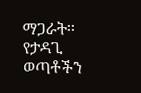ማጋራት፡፡
የታዳጊ ወጣቶችን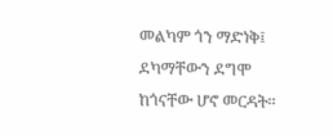መልካም ጎን ማድነቅ፤ ደካማቸውን ደግሞ ከጎናቸው ሆኖ መርዳት፡፡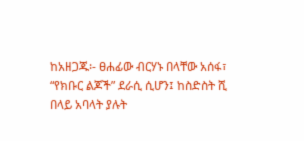ከአዘጋጁ፡- ፀሐፊው ብርሃኑ በላቸው አሰፋ፣ “የክቡር ልጆች” ደራሲ ሲሆን፤ ከስድስት ሺ በላይ አባላት ያሉት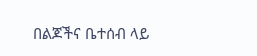በልጆችና ቤተሰብ ላይ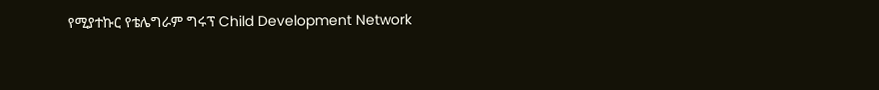የሚያተኩር የቴሌግራም ግሩፕ Child Development Network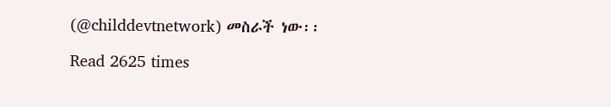(@childdevtnetwork) መስራች ነው፡፡

Read 2625 times